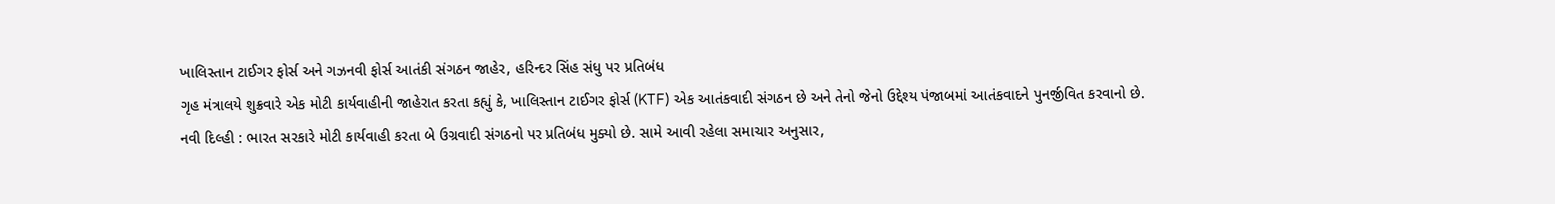ખાલિસ્તાન ટાઈગર ફોર્સ અને ગઝનવી ફોર્સ આતંકી સંગઠન જાહેર, હરિન્દર સિંહ સંધુ પર પ્રતિબંધ
ગૃહ મંત્રાલયે શુક્રવારે એક મોટી કાર્યવાહીની જાહેરાત કરતા કહ્યું કે, ખાલિસ્તાન ટાઈગર ફોર્સ (KTF) એક આતંકવાદી સંગઠન છે અને તેનો જેનો ઉદ્દેશ્ય પંજાબમાં આતંકવાદને પુનર્જીવિત કરવાનો છે.
નવી દિલ્હી : ભારત સરકારે મોટી કાર્યવાહી કરતા બે ઉગ્રવાદી સંગઠનો પર પ્રતિબંધ મુક્યો છે. સામે આવી રહેલા સમાચાર અનુસાર,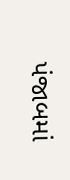પંજાબમાં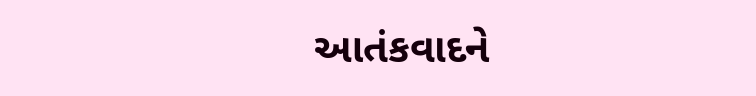આતંકવાદને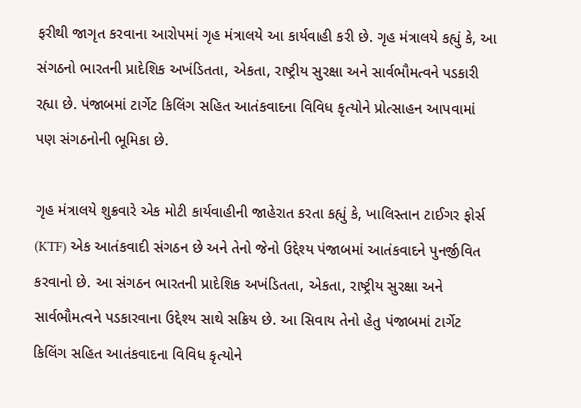ફરીથી જાગૃત કરવાના આરોપમાં ગૃહ મંત્રાલયે આ કાર્યવાહી કરી છે. ગૃહ મંત્રાલયે કહ્યું કે, આ સંગઠનો ભારતની પ્રાદેશિક અખંડિતતા, એકતા, રાષ્ટ્રીય સુરક્ષા અને સાર્વભૌમત્વને પડકારી રહ્યા છે. પંજાબમાં ટાર્ગેટ કિલિંગ સહિત આતંકવાદના વિવિધ કૃત્યોને પ્રોત્સાહન આપવામાં પણ સંગઠનોની ભૂમિકા છે.

ગૃહ મંત્રાલયે શુક્રવારે એક મોટી કાર્યવાહીની જાહેરાત કરતા કહ્યું કે, ખાલિસ્તાન ટાઈગર ફોર્સ (KTF) એક આતંકવાદી સંગઠન છે અને તેનો જેનો ઉદ્દેશ્ય પંજાબમાં આતંકવાદને પુનર્જીવિત કરવાનો છે. આ સંગઠન ભારતની પ્રાદેશિક અખંડિતતા, એકતા, રાષ્ટ્રીય સુરક્ષા અને સાર્વભૌમત્વને પડકારવાના ઉદ્દેશ્ય સાથે સક્રિય છે. આ સિવાય તેનો હેતુ પંજાબમાં ટાર્ગેટ કિલિંગ સહિત આતંકવાદના વિવિધ કૃત્યોને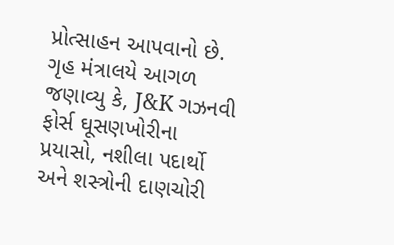પ્રોત્સાહન આપવાનો છે.
ગૃહ મંત્રાલયે આગળ જણાવ્યુ કે, J&K ગઝનવી ફોર્સ ઘૂસણખોરીના પ્રયાસો, નશીલા પદાર્થો અને શસ્ત્રોની દાણચોરી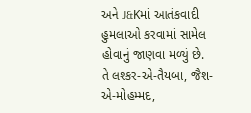અને J&Kમાં આતંકવાદી હુમલાઓ કરવામાં સામેલ હોવાનું જાણવા મળ્યું છે. તે લશ્કર-એ-તૈયબા, જૈશ-એ-મોહમ્મદ,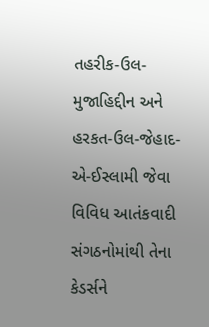તહરીક-ઉલ-મુજાહિદ્દીન અને હરકત-ઉલ-જેહાદ-એ-ઈસ્લામી જેવા વિવિધ આતંકવાદી સંગઠનોમાંથી તેના કેડર્સને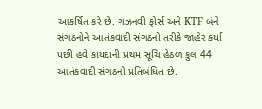આકર્ષિત કરે છે. ગઝનવી ફોર્સ અને KTF બંને સંગઠનોને આતંકવાદી સંગઠનો તરીકે જાહેર કર્યા પછી હવે કાયદાની પ્રથમ સૂચિ હેઠળ કુલ 44 આતંકવાદી સંગઠનો પ્રતિબંધિત છે.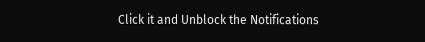Click it and Unblock the Notifications